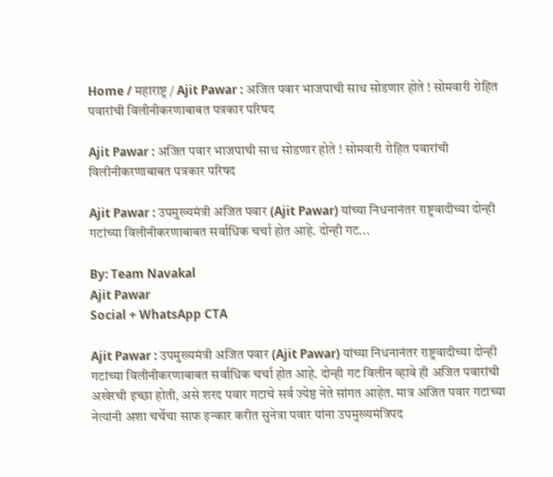Home / महाराष्ट्र / Ajit Pawar : अजित पवार भाजपाची साथ सोडणार होते ! सोमवारी रोहित पवारांची विलीनीकरणाबाबत पत्रकार परिषद

Ajit Pawar : अजित पवार भाजपाची साथ सोडणार होते ! सोमवारी रोहित पवारांची विलीनीकरणाबाबत पत्रकार परिषद

Ajit Pawar : उपमुख्यमंत्री अजित पवार (Ajit Pawar) यांच्या निधनानंतर राष्ट्रवादीच्या दोन्ही गटांच्या विलीनीकरणाबाबत सर्वाधिक चर्चा होत आहे. दोन्ही गट...

By: Team Navakal
Ajit Pawar
Social + WhatsApp CTA

Ajit Pawar : उपमुख्यमंत्री अजित पवार (Ajit Pawar) यांच्या निधनानंतर राष्ट्रवादीच्या दोन्ही गटांच्या विलीनीकरणाबाबत सर्वाधिक चर्चा होत आहे. दोन्ही गट विलीन व्हावे ही अजित पवारांची अखेरची इच्छा होती, असे शरद पवार गटाचे सर्व ज्येष्ठ नेते सांगत आहेत. मात्र अजित पवार गटाच्या नेत्यांनी अशा चर्चेचा साफ इन्कार करीत सुनेत्रा पवार यांना उपमुख्यमंत्रिपद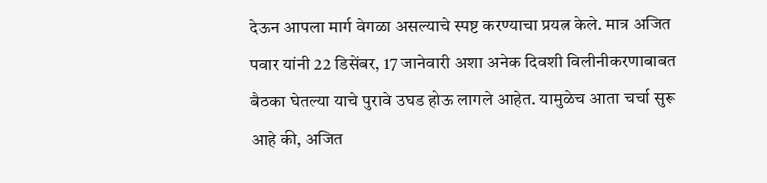देऊन आपला मार्ग वेगळा असल्याचे स्पष्ट करण्याचा प्रयत्न केले. मात्र अजित पवार यांनी 22 डिसेंबर, 17 जानेवारी अशा अनेक दिवशी विलीनीकरणाबाबत बैठका घेतल्या याचे पुरावे उघड होऊ लागले आहेत. यामुळेच आता चर्चा सुरू आहे की, अजित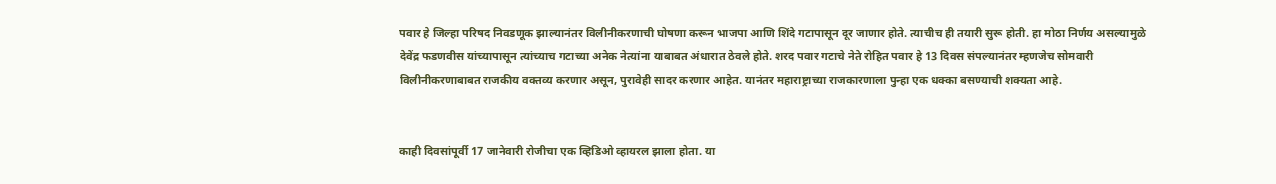पवार हे जिल्हा परिषद निवडणूक झाल्यानंतर विलीनीकरणाची घोषणा करून भाजपा आणि शिंदे गटापासून दूर जाणार होते. त्याचीच ही तयारी सुरू होती. हा मोठा निर्णय असल्यामुळे देवेंद्र फडणवीस यांच्यापासून त्यांच्याच गटाच्या अनेक नेत्यांना याबाबत अंधारात ठेवले होते. शरद पवार गटाचे नेते रोहित पवार हे 13 दिवस संपल्यानंतर म्हणजेच सोमवारी विलीनीकरणाबाबत राजकीय वक्तव्य करणार असून, पुरावेही सादर करणार आहेत. यानंतर महाराष्ट्राच्या राजकारणाला पुन्हा एक धक्का बसण्याची शक्यता आहे.


काही दिवसांपूर्वी 17 जानेवारी रोजीचा एक व्हिडिओ व्हायरल झाला होता. या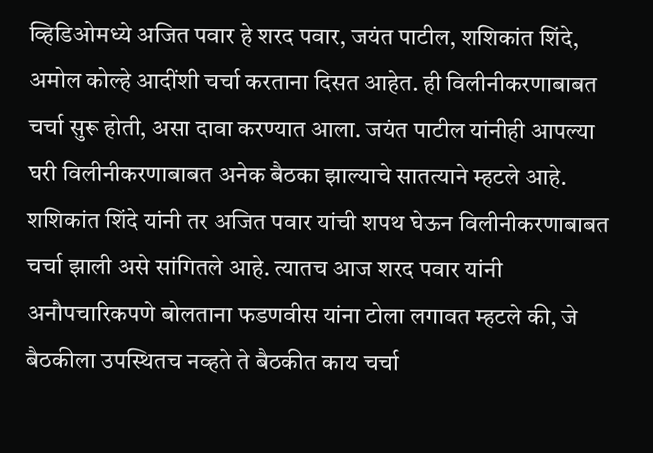व्हिडिओमध्ये अजित पवार हे शरद पवार, जयंत पाटील, शशिकांत शिंदे, अमोल कोल्हे आदींशी चर्चा करताना दिसत आहेत. ही विलीनीकरणाबाबत चर्चा सुरू होती, असा दावा करण्यात आला. जयंत पाटील यांनीही आपल्या घरी विलीनीकरणाबाबत अनेक बैठका झाल्याचे सातत्याने म्हटले आहे. शशिकांत शिंदे यांनी तर अजित पवार यांची शपथ घेऊन विलीनीकरणाबाबत चर्चा झाली असे सांगितले आहे. त्यातच आज शरद पवार यांनी अनौपचारिकपणे बोलताना फडणवीस यांना टोला लगावत म्हटले की, जे बैठकीला उपस्थितच नव्हते ते बैठकीत काय चर्चा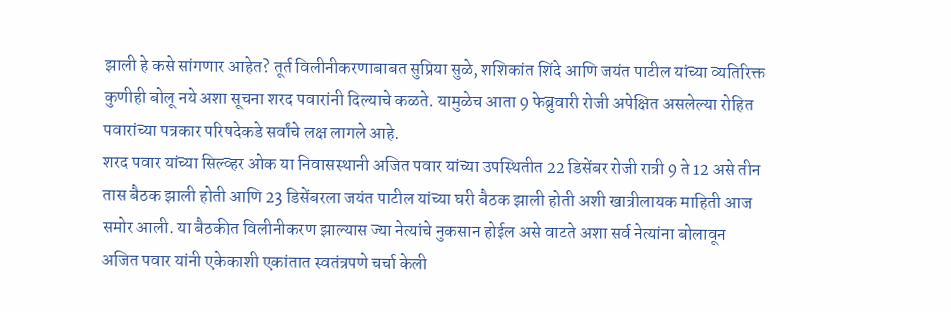झाली हे कसे सांगणार आहेत? तूर्त विलीनीकरणाबाबत सुप्रिया सुळे, शशिकांत शिंदे आणि जयंत पाटील यांच्या व्यतिरिक्त कुणीही बोलू नये अशा सूचना शरद पवारांनी दिल्याचे कळते. यामुळेच आता 9 फेब्रुवारी रोजी अपेक्षित असलेल्या रोहित पवारांच्या पत्रकार परिषदेकडे सर्वांचे लक्ष लागले आहे.
शरद पवार यांच्या सिल्व्हर ओक या निवासस्थानी अजित पवार यांच्या उपस्थितीत 22 डिसेंबर रोजी रात्री 9 ते 12 असे तीन तास बैठक झाली होती आणि 23 डिसेंबरला जयंत पाटील यांच्या घरी बैठक झाली होती अशी खात्रीलायक माहिती आज समोर आली. या बैठकीत विलीनीकरण झाल्यास ज्या नेत्यांचे नुकसान होईल असे वाटते अशा सर्व नेत्यांना बोलावून अजित पवार यांनी एकेकाशी एकांतात स्वतंत्रपणे चर्चा केली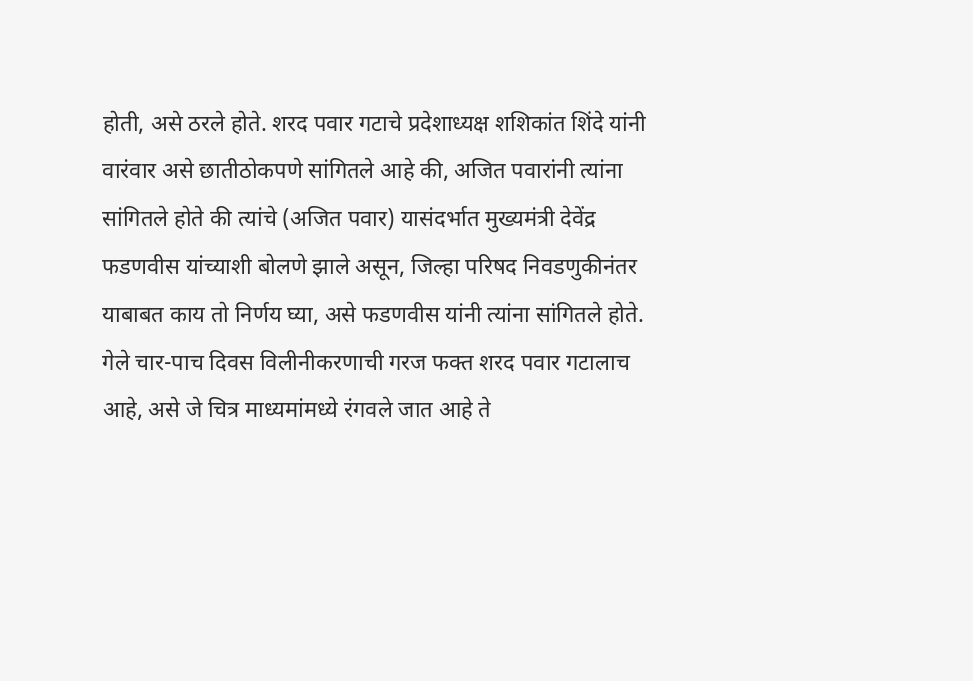होती, असे ठरले होते. शरद पवार गटाचे प्रदेशाध्यक्ष शशिकांत शिंदे यांनी वारंवार असे छातीठोकपणे सांगितले आहे की, अजित पवारांनी त्यांना सांगितले होते की त्यांचे (अजित पवार) यासंदर्भात मुख्यमंत्री देवेंद्र फडणवीस यांच्याशी बोलणे झाले असून, जिल्हा परिषद निवडणुकीनंतर याबाबत काय तो निर्णय घ्या, असे फडणवीस यांनी त्यांना सांगितले होते. गेले चार-पाच दिवस विलीनीकरणाची गरज फक्त शरद पवार गटालाच आहे, असे जे चित्र माध्यमांमध्ये रंगवले जात आहे ते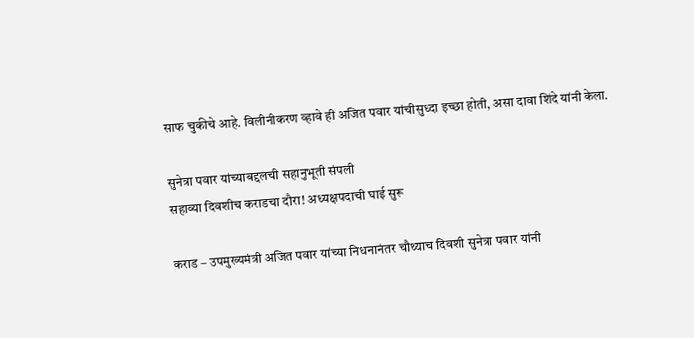साफ चुकीचे आहे. विलीनीकरण व्हावे ही अजित पवार यांचीसुध्दा इच्छा होती, असा दावा शिंदे यांनी केला.

सुनेत्रा पवार यांच्याबद्दलची सहानुभूती संपली
सहाव्या दिवशीच कराडचा दौरा! अध्यक्षपदाची घाई सुरू

कराड – उपमुख्यमंत्री अजित पवार यांच्या निधनानंतर चौथ्याच दिवशी सुनेत्रा पवार यांनी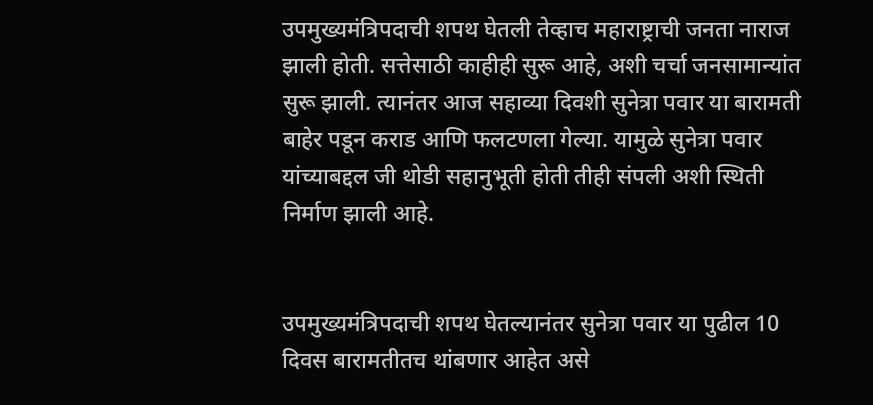उपमुख्यमंत्रिपदाची शपथ घेतली तेव्हाच महाराष्ट्राची जनता नाराज झाली होती. सत्तेसाठी काहीही सुरू आहे, अशी चर्चा जनसामान्यांत सुरू झाली. त्यानंतर आज सहाव्या दिवशी सुनेत्रा पवार या बारामती बाहेर पडून कराड आणि फलटणला गेल्या. यामुळे सुनेत्रा पवार यांच्याबद्दल जी थोडी सहानुभूती होती तीही संपली अशी स्थिती निर्माण झाली आहे.


उपमुख्यमंत्रिपदाची शपथ घेतल्यानंतर सुनेत्रा पवार या पुढील 10 दिवस बारामतीतच थांबणार आहेत असे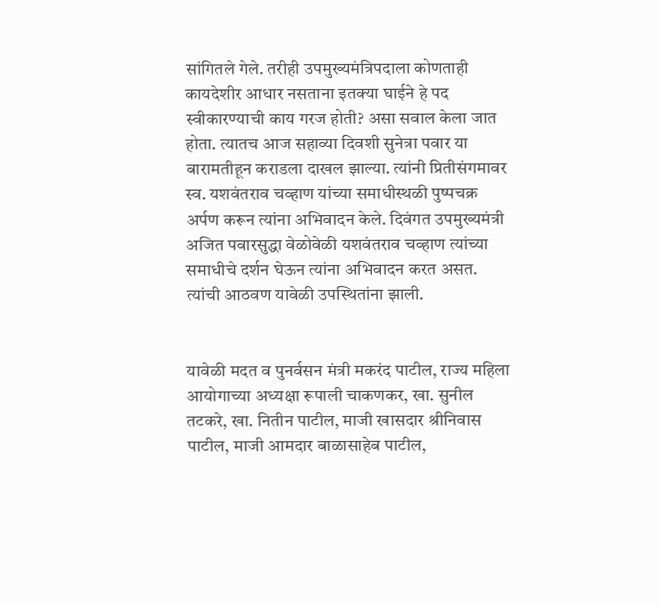सांगितले गेले. तरीही उपमुख्यमंत्रिपदाला कोणताही कायदेशीर आधार नसताना इतक्या घाईने हे पद स्वीकारण्याची काय गरज होती? असा सवाल केला जात होता. त्यातच आज सहाव्या दिवशी सुनेत्रा पवार या बारामतीहून कराडला दाखल झाल्या. त्यांनी प्रितीसंगमावर स्व. यशवंतराव चव्हाण यांच्या समाधीस्थळी पुष्पचक्र अर्पण करून त्यांना अभिवादन केले. दिवंगत उपमुख्यमंत्री अजित पवारसुद्धा वेळोवेळी यशवंतराव चव्हाण त्यांच्या समाधीचे दर्शन घेऊन त्यांना अभिवादन करत असत. त्यांची आठवण यावेळी उपस्थितांना झाली.


यावेळी मदत व पुनर्वसन मंत्री मकरंद पाटील, राज्य महिला आयोगाच्या अध्यक्षा रूपाली चाकणकर, खा. सुनील तटकरे, खा. नितीन पाटील, माजी खासदार श्रीनिवास पाटील, माजी आमदार बाळासाहेब पाटील,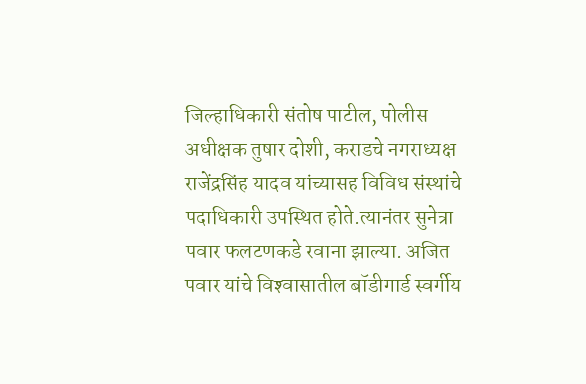जिल्हाधिकारी संतोष पाटील, पोलीस अधीक्षक तुषार दोशी, कराडचे नगराध्यक्ष राजेंद्रसिंह यादव यांच्यासह विविध संस्थांचे पदाधिकारी उपस्थित होते.त्यानंतर सुनेत्रा पवार फलटणकडे रवाना झाल्या. अजित पवार यांचे विश्‍वासातील बॉडीगार्ड स्वर्गीय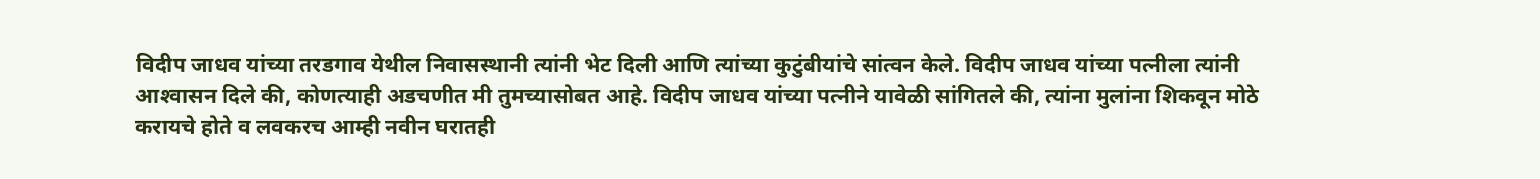विदीप जाधव यांच्या तरडगाव येथील निवासस्थानी त्यांनी भेट दिली आणि त्यांच्या कुटुंबीयांचे सांत्वन केले. विदीप जाधव यांच्या पत्नीला त्यांनी आश्‍वासन दिले की, कोणत्याही अडचणीत मी तुमच्यासोबत आहे. विदीप जाधव यांच्या पत्नीने यावेळी सांगितले की, त्यांना मुलांना शिकवून मोठे करायचे होते व लवकरच आम्ही नवीन घरातही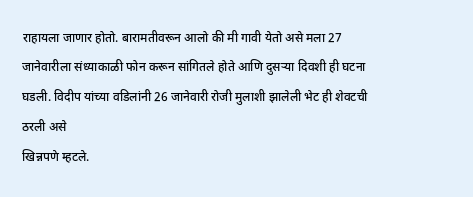राहायला जाणार होतो. बारामतीवरून आलो की मी गावी येतो असे मला 27 जानेवारीला संध्याकाळी फोन करून सांगितले होते आणि दुसर्‍या दिवशी ही घटना घडली. विदीप यांच्या वडिलांनी 26 जानेवारी रोजी मुलाशी झालेली भेट ही शेवटची ठरली असे
खिन्नपणे म्हटले.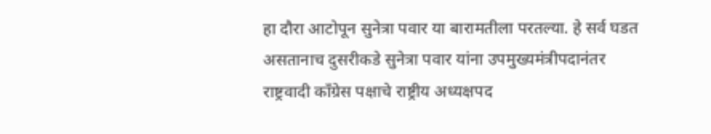हा दौरा आटोपून सुनेत्रा पवार या बारामतीला परतल्या. हे सर्व घडत असतानाच दुसरीकडे सुनेत्रा पवार यांना उपमुख्यमंत्रीपदानंतर राष्ट्रवादी काँग्रेस पक्षाचे राष्ट्रीय अध्यक्षपद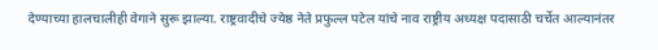देण्याच्या हालचालीही वेगाने सुरू झाल्या. राष्ट्रवादीचे ज्येष्ठ नेते प्रफुल्ल पटेल यांचे नाव राष्ट्रीय अध्यक्ष पदासाठी चर्चेत आल्यानंतर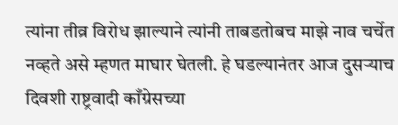त्यांना तीव्र विरोध झाल्याने त्यांनी ताबडतोबच माझे नाव चर्चेत नव्हते असे म्हणत माघार घेतली. हे घडल्यानंतर आज दुसर्‍याच दिवशी राष्ट्रवादी काँग्रेसच्या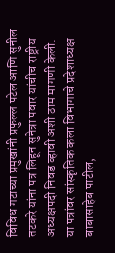विविध गटाच्या प्रमुखांनी प्रफुल्ल पटेल आणि सुनील तटकरे यांना पत्र लिहून सुनेत्रा पवार यांचीच राष्ट्रीय अध्यक्षपदी निवड व्हावी अशी ठाम मागणी केली. या पत्रांवर सांस्कृतिक कला विभागाचे प्रदेशाध्यक्ष बाबासाहेब पाटील,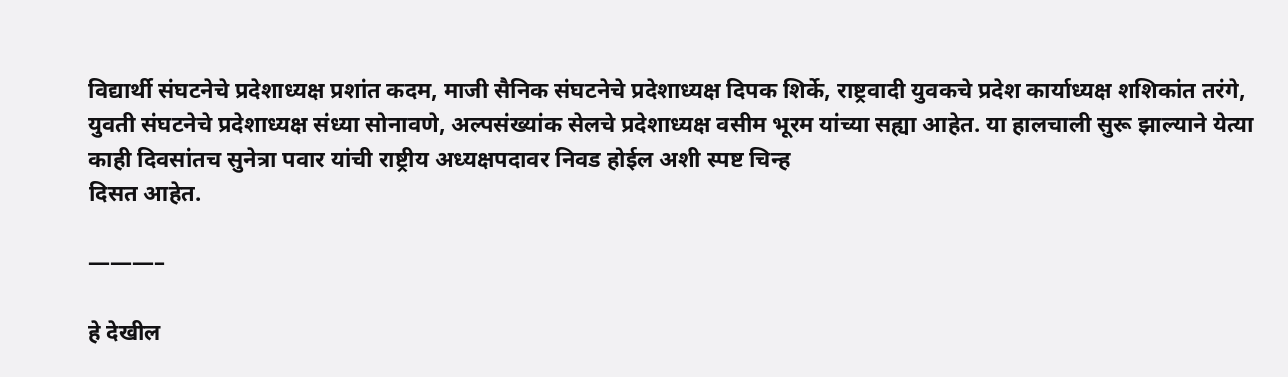विद्यार्थी संघटनेचे प्रदेशाध्यक्ष प्रशांत कदम, माजी सैनिक संघटनेचे प्रदेशाध्यक्ष दिपक शिर्के, राष्ट्रवादी युवकचे प्रदेश कार्याध्यक्ष शशिकांत तरंगे, युवती संघटनेचे प्रदेशाध्यक्ष संध्या सोनावणे, अल्पसंख्यांक सेलचे प्रदेशाध्यक्ष वसीम भूरम यांच्या सह्या आहेत. या हालचाली सुरू झाल्याने येत्या काही दिवसांतच सुनेत्रा पवार यांची राष्ट्रीय अध्यक्षपदावर निवड होईल अशी स्पष्ट चिन्ह
दिसत आहेत.

———–

हे देखील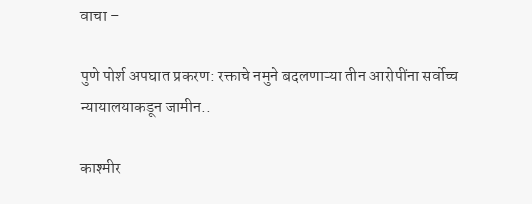वाचा –

पुणे पोर्श अपघात प्रकरण: रक्ताचे नमुने बदलणाऱ्या तीन आरोपींना सर्वोच्च न्यायालयाकडून जामीन..

काश्मीर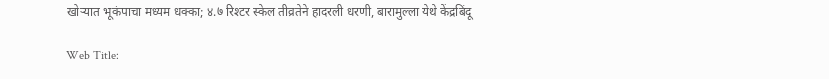खोऱ्यात भूकंपाचा मध्यम धक्का; ४.७ रिश्टर स्केल तीव्रतेने हादरली धरणी, बारामुल्ला येथे केंद्रबिंदू

Web Title: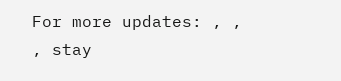For more updates: , , , stay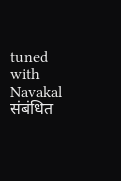tuned with Navakal
संबंधित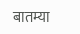बातम्या